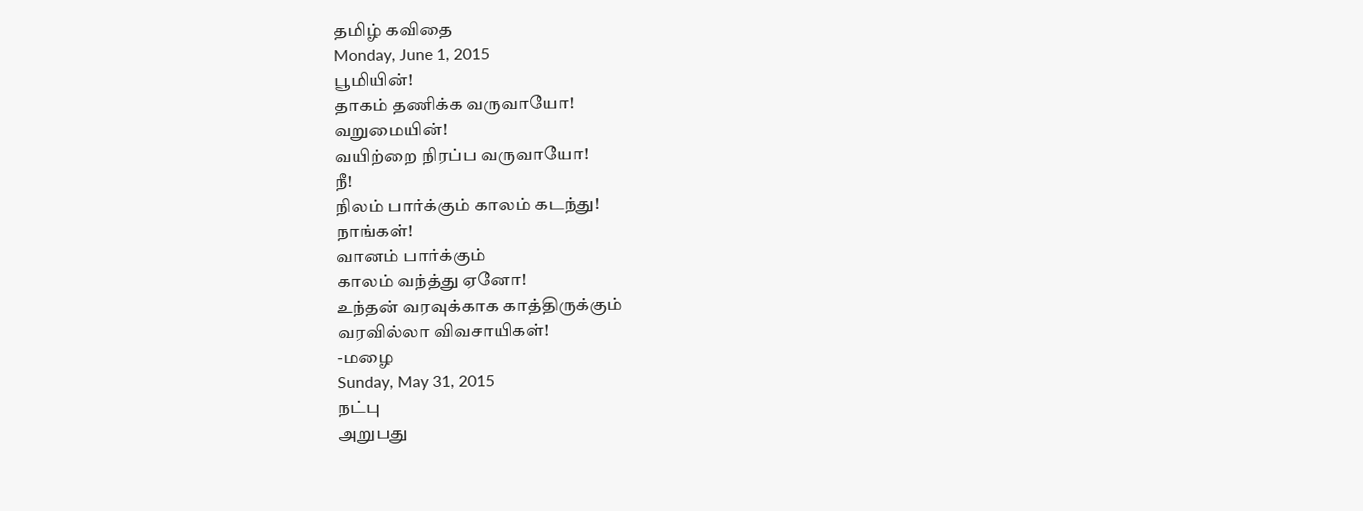தமிழ் கவிதை
Monday, June 1, 2015
பூமியின்!
தாகம் தணிக்க வருவாயோ!
வறுமையின்!
வயிற்றை நிரப்ப வருவாயோ!
நீ!
நிலம் பார்க்கும் காலம் கடந்து!
நாங்கள்!
வானம் பார்க்கும்
காலம் வந்த்து ஏனோ!
உந்தன் வரவுக்காக காத்திருக்கும்
வரவில்லா விவசாயிகள்!
-மழை
Sunday, May 31, 2015
நட்பு
அறுபது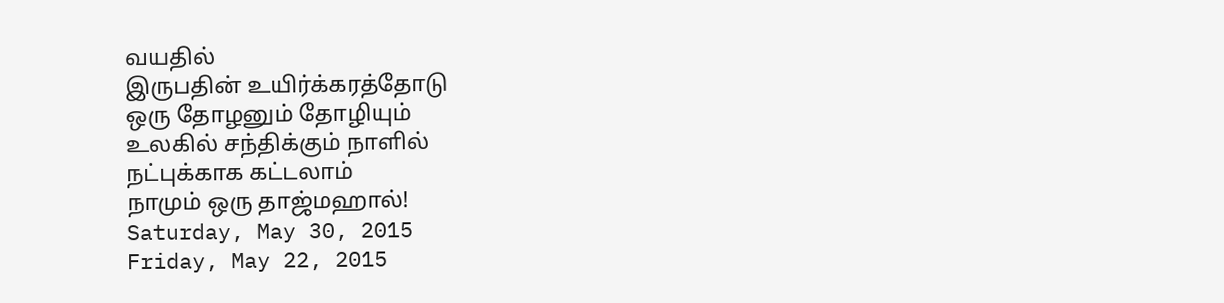வயதில்
இருபதின் உயிர்க்கரத்தோடு
ஒரு தோழனும் தோழியும்
உலகில் சந்திக்கும் நாளில்
நட்புக்காக கட்டலாம்
நாமும் ஒரு தாஜ்மஹால்!
Saturday, May 30, 2015
Friday, May 22, 2015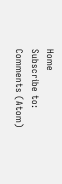Home
Subscribe to:
Comments (Atom)